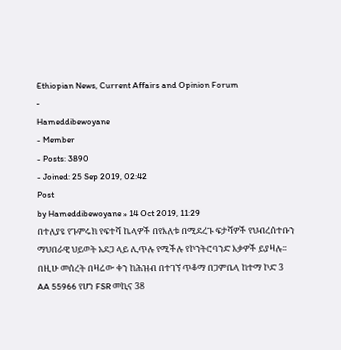Ethiopian News, Current Affairs and Opinion Forum
-
Hameddibewoyane
- Member
- Posts: 3890
- Joined: 25 Sep 2019, 02:42
Post
by Hameddibewoyane » 14 Oct 2019, 11:29
በተለያዩ የጉምሩክ የፍተሻ ኬላዎች በየእለቱ በሚደረጉ ፍታሻዎች የህብረሰተቡን ማህበራዊ ህይወት አደጋ ላይ ሊጥሉ የሚችሉ የኮንትሮባንድ እቃዎች ይያዛሉ፡፡ በዚሁ መሰረት በዛሬው ቀን ከሕዝብ በተገኘ ጥቆማ በጋምቤላ ከተማ ኮድ 3 AA 55966 የሆነ FSR መኪና 38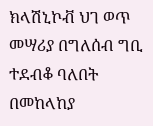ክላሽኒኮቭ ህገ ወጥ መሣሪያ በግለሰብ ግቢ ተደብቆ ባለበት በመከላከያ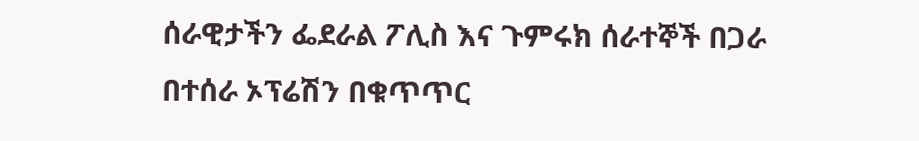ሰራዊታችን ፌደራል ፖሊስ እና ጉምሩክ ሰራተኞች በጋራ በተሰራ ኦፕሬሽን በቁጥጥር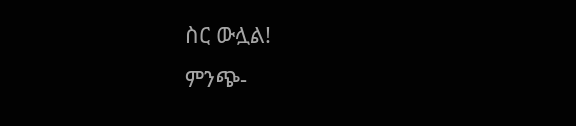ስር ውሏል!
ምንጭ-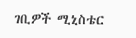ገቢዎች ሚኒስቴር